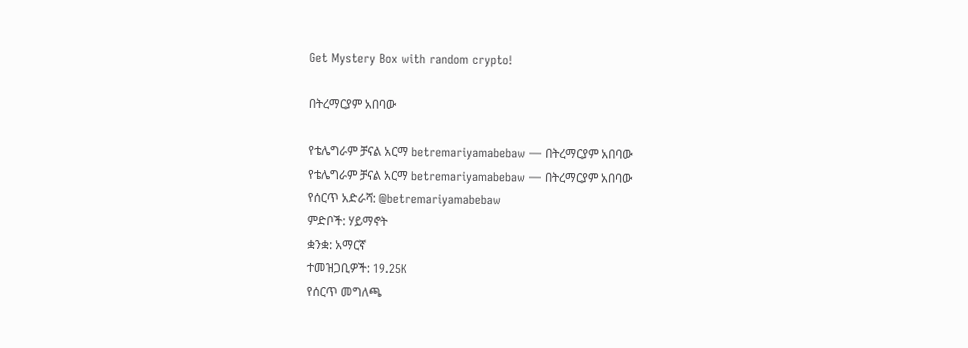Get Mystery Box with random crypto!

በትረማርያም አበባው

የቴሌግራም ቻናል አርማ betremariyamabebaw — በትረማርያም አበባው
የቴሌግራም ቻናል አርማ betremariyamabebaw — በትረማርያም አበባው
የሰርጥ አድራሻ: @betremariyamabebaw
ምድቦች: ሃይማኖት
ቋንቋ: አማርኛ
ተመዝጋቢዎች: 19.25K
የሰርጥ መግለጫ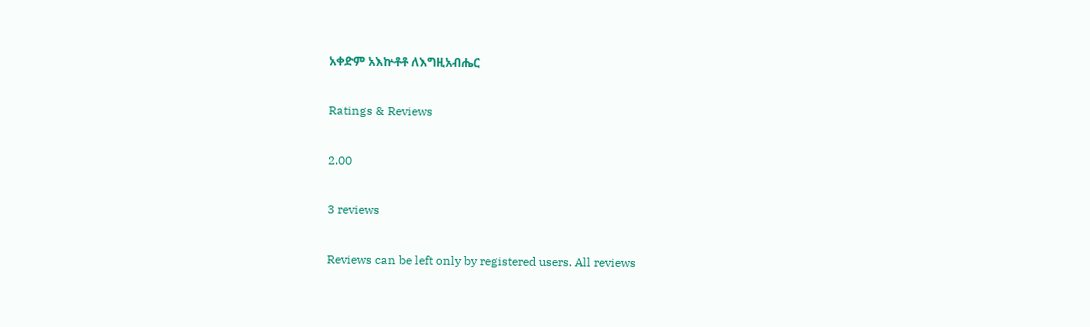አቀድም አእኵቶቶ ለእግዚአብሔር

Ratings & Reviews

2.00

3 reviews

Reviews can be left only by registered users. All reviews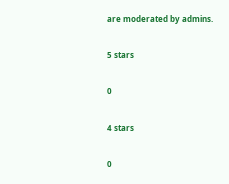are moderated by admins.

5 stars

0

4 stars

0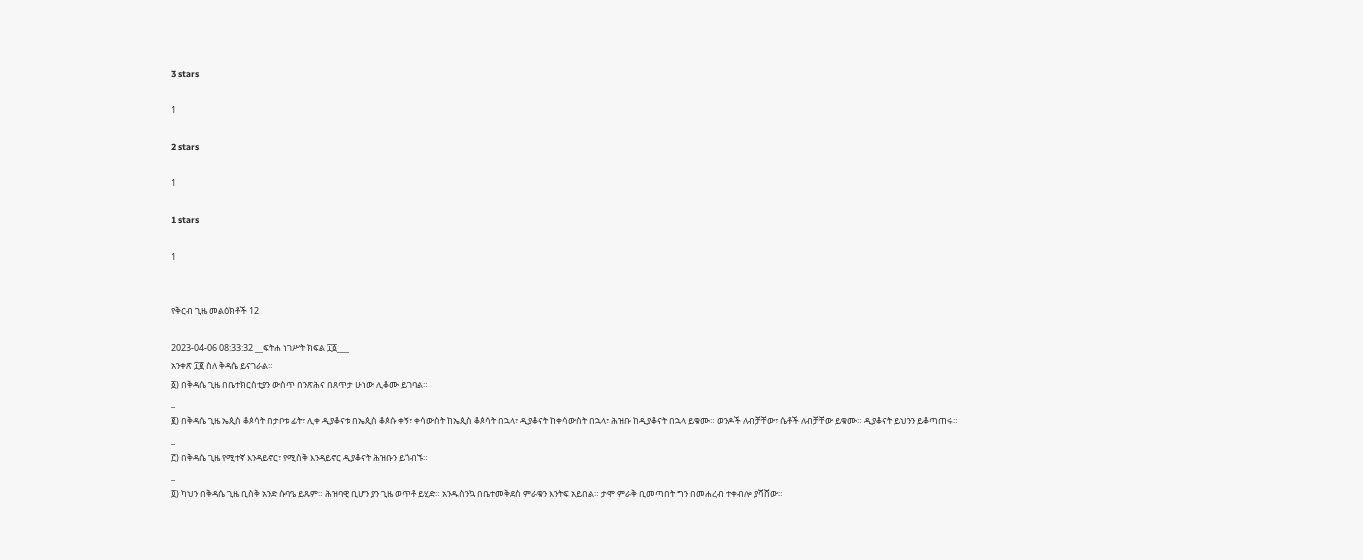3 stars

1

2 stars

1

1 stars

1


የቅርብ ጊዜ መልዕክቶች 12

2023-04-06 08:33:32 __ፍትሐ ነገሥት ክፍል ፲፩___
አንቀጽ ፲፪ ስለ ቅዳሴ ይናገራል።
፩) በቅዳሴ ጊዜ በቤተክርስቲያን ውስጥ በንጽሕና በጸጥታ ሁነው ሊቆሙ ይገባል።
_
፪) በቅዳሴ ጊዜ ኤጲስ ቆጶሳት በታቦቱ ፊት፣ ሊቀ ዲያቆናቱ በኤጲስ ቆጶሱ ቀኝ፣ ቀሳውስት ከኤጲስ ቆጶሳት በኋላ፣ ዲያቆናት ከቀሳውስት በኋላ፣ ሕዝቡ ከዲያቆናት በኋላ ይቁሙ። ወንዶች ለብቻቸው፣ ሴቶች ለብቻቸው ይቁሙ። ዲያቆናት ይህንን ይቆጣጠሩ።
_
፫) በቅዳሴ ጊዜ የሚተኛ እንዳይኖር፣ የሚስቅ እንዳይኖር ዲያቆናት ሕዝቡን ይጎብኙ።
_
፬) ካህን በቅዳሴ ጊዜ ቢስቅ አንድ ሱባዔ ይጹም። ሕዝባዊ ቢሆን ያን ጊዜ ወጥቶ ይሂድ። አንዱስንኳ በቤተመቅደስ ምራቁን እንትፍ አይበል። ታሞ ምራቅ ቢመጣበት ግን በመሐረብ ተቀብሎ ያሻሸው።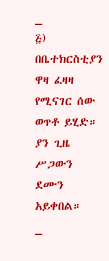_
፭) በቤተክርስቲያን ዋዛ ፈዛዛ የሚናገር ሰው ወጥቶ ይሂድ። ያን ጊዜ ሥጋውን ደሙን አይቀበል።
_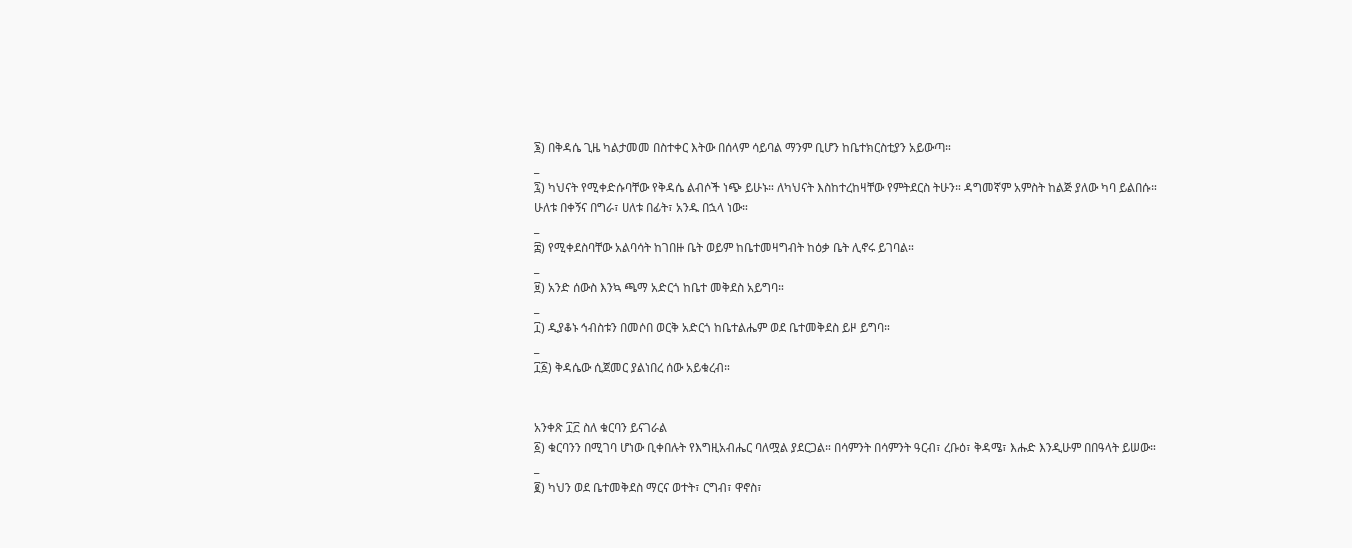፮) በቅዳሴ ጊዜ ካልታመመ በስተቀር እትው በሰላም ሳይባል ማንም ቢሆን ከቤተክርስቲያን አይውጣ።
_
፯) ካህናት የሚቀድሱባቸው የቅዳሴ ልብሶች ነጭ ይሁኑ። ለካህናት እስከተረከዛቸው የምትደርስ ትሁን። ዳግመኛም አምስት ከልጅ ያለው ካባ ይልበሱ። ሁለቱ በቀኝና በግራ፣ ሀለቱ በፊት፣ አንዱ በኋላ ነው።
_
፰) የሚቀደስባቸው አልባሳት ከገበዙ ቤት ወይም ከቤተመዛግብት ከዕቃ ቤት ሊኖሩ ይገባል።
_
፱) አንድ ሰውስ እንኳ ጫማ አድርጎ ከቤተ መቅደስ አይግባ።
_
፲) ዲያቆኑ ኅብስቱን በመሶበ ወርቅ አድርጎ ከቤተልሔም ወደ ቤተመቅደስ ይዞ ይግባ።
_
፲፩) ቅዳሴው ሲጀመር ያልነበረ ሰው አይቁረብ።


አንቀጽ ፲፫ ስለ ቁርባን ይናገራል
፩) ቁርባንን በሚገባ ሆነው ቢቀበሉት የእግዚአብሔር ባለሟል ያደርጋል። በሳምንት በሳምንት ዓርብ፣ ረቡዕ፣ ቅዳሜ፣ እሑድ እንዲሁም በበዓላት ይሠው።
_
፪) ካህን ወደ ቤተመቅደስ ማርና ወተት፣ ርግብ፣ ዋኖስ፣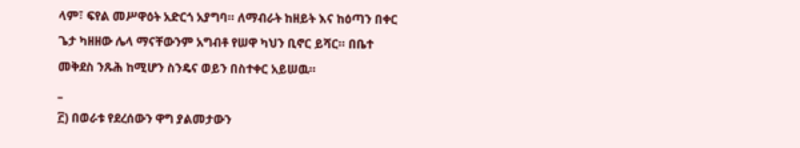ላም፣ ፍየል መሥዋዕት አድርጎ አያግባ። ለማብራት ከዘይት እና ከዕጣን በቀር ጌታ ካዘዘው ሌላ ማናቸውንም አግብቶ የሠዋ ካህን ቢኖር ይሻር። በቤተ መቅደስ ንጹሕ ከሚሆን ስንዴና ወይን በስተቀር አይሠዉ።
_
፫) በወራቱ የደረሰውን ዋግ ያልመታውን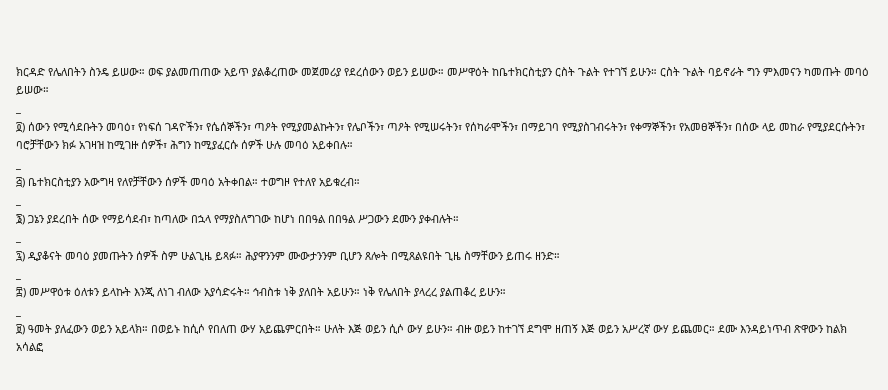ክርዳድ የሌለበትን ስንዴ ይሠው። ወፍ ያልመጠጠው አይጥ ያልቆረጠው መጀመሪያ የደረሰውን ወይን ይሠው። መሥዋዕት ከቤተክርስቲያን ርስት ጉልት የተገኘ ይሁን። ርስት ጉልት ባይኖራት ግን ምእመናን ካመጡት መባዕ ይሠው።
_
፬) ሰውን የሚሳደቡትን መባዕ፣ የነፍሰ ገዳዮችን፣ የሴሰኞችን፣ ጣዖት የሚያመልኩትን፣ የሌቦችን፣ ጣዖት የሚሠሩትን፣ የሰካራሞችን፣ በማይገባ የሚያስገብሩትን፣ የቀማኞችን፣ የአመፀኞችን፣ በሰው ላይ መከራ የሚያደርሱትን፣ ባሮቻቸውን ክፉ አገዛዝ ከሚገዙ ሰዎች፣ ሕግን ከሚያፈርሱ ሰዎች ሁሉ መባዕ አይቀበሉ።
_
፭) ቤተክርስቲያን አውግዛ የለየቻቸውን ሰዎች መባዕ አትቀበል። ተወግዞ የተለየ አይቁረብ።
_
፮) ጋኔን ያደረበት ሰው የማይሳደብ፣ ከጣለው በኋላ የማያስለግገው ከሆነ በበዓል በበዓል ሥጋውን ደሙን ያቀብሉት።
_
፯) ዲያቆናት መባዕ ያመጡትን ሰዎች ስም ሁልጊዜ ይጻፉ። ሕያዋንንም ሙውታንንም ቢሆን ጸሎት በሚጸልዩበት ጊዜ ስማቸውን ይጠሩ ዘንድ።
_
፰) መሥዋዕቱ ዕለቱን ይላኩት እንጂ ለነገ ብለው አያሳድሩት። ኅብስቱ ነቅ ያለበት አይሁን። ነቅ የሌለበት ያላረረ ያልጠቆረ ይሁን።
_
፱) ዓመት ያለፈውን ወይን አይላክ። በወይኑ ከሲሶ የበለጠ ውሃ አይጨምርበት። ሁለት እጅ ወይን ሲሶ ውሃ ይሁን። ብዙ ወይን ከተገኘ ደግሞ ዘጠኝ እጅ ወይን አሥረኛ ውሃ ይጨመር። ደሙ እንዳይነጥብ ጽዋውን ከልክ አሳልፎ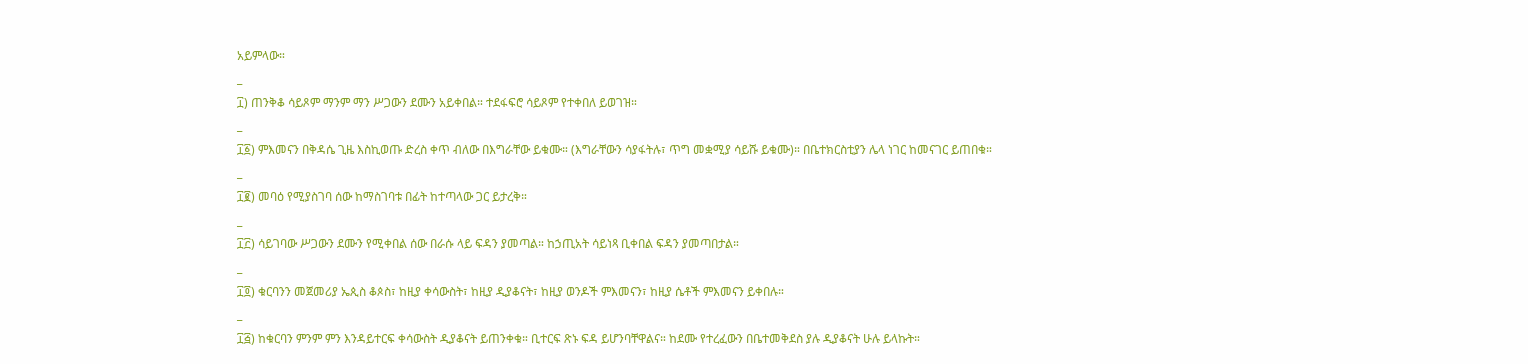አይምላው።
_
፲) ጠንቅቆ ሳይጾም ማንም ማን ሥጋውን ደሙን አይቀበል። ተደፋፍሮ ሳይጾም የተቀበለ ይወገዝ።
_
፲፩) ምእመናን በቅዳሴ ጊዜ እስኪወጡ ድረስ ቀጥ ብለው በእግራቸው ይቁሙ። (እግራቸውን ሳያፋትሉ፣ ጥግ መቋሚያ ሳይሹ ይቁሙ)። በቤተክርስቲያን ሌላ ነገር ከመናገር ይጠበቁ።
_
፲፪) መባዕ የሚያስገባ ሰው ከማስገባቱ በፊት ከተጣላው ጋር ይታረቅ።
_
፲፫) ሳይገባው ሥጋውን ደሙን የሚቀበል ሰው በራሱ ላይ ፍዳን ያመጣል። ከኃጢአት ሳይነጻ ቢቀበል ፍዳን ያመጣበታል።
_
፲፬) ቁርባንን መጀመሪያ ኤጲስ ቆጶስ፣ ከዚያ ቀሳውስት፣ ከዚያ ዲያቆናት፣ ከዚያ ወንዶች ምእመናን፣ ከዚያ ሴቶች ምእመናን ይቀበሉ።
_
፲፭) ከቁርባን ምንም ምን እንዳይተርፍ ቀሳውስት ዲያቆናት ይጠንቀቁ። ቢተርፍ ጽኑ ፍዳ ይሆንባቸዋልና። ከደሙ የተረፈውን በቤተመቅደስ ያሉ ዲያቆናት ሁሉ ይላኩት።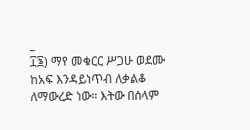_
፲፮) ማየ መቁርር ሥጋሁ ወደሙ ከአፍ እንዳይነጥብ ለቃልቆ ለማውረድ ነው። እትው በሰላም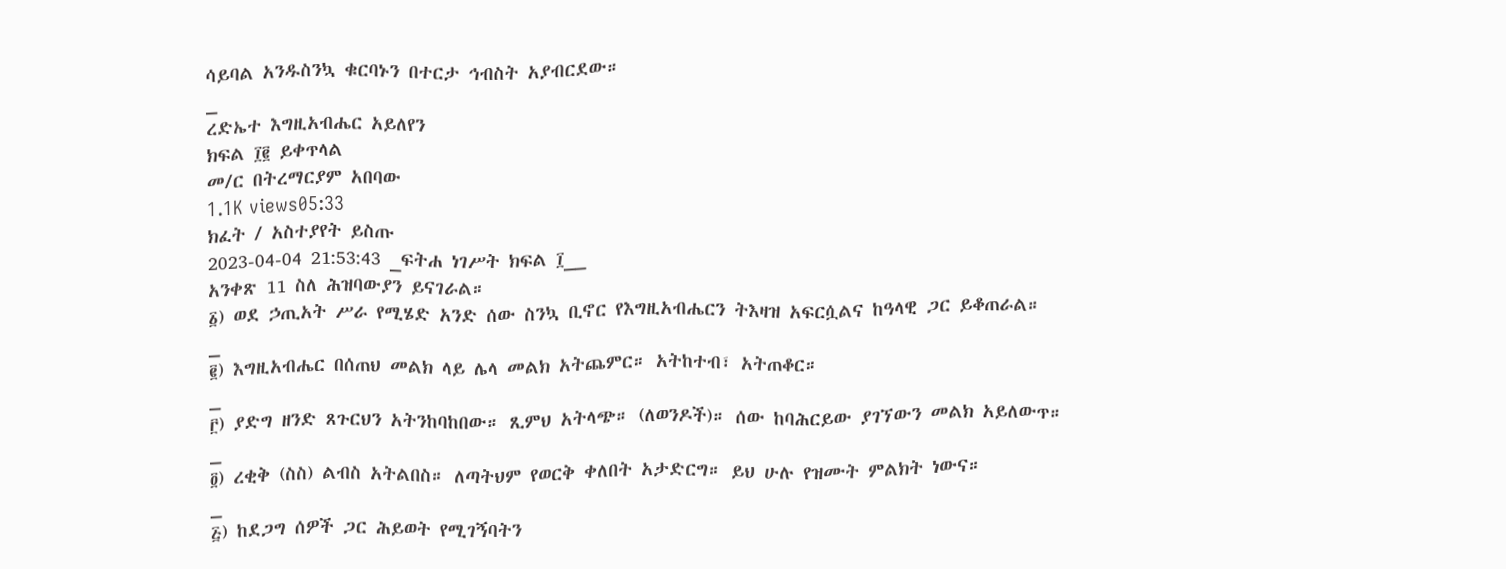ሳይባል አንዱስንኳ ቁርባኑን በተርታ ኅብስት አያብርደው።
_
ረድኤተ እግዚአብሔር አይለየን
ክፍል ፲፪ ይቀጥላል
መ/ር በትረማርያም አበባው
1.1K views05:33
ክፈት / አስተያየት ይስጡ
2023-04-04 21:53:43 _ፍትሐ ነገሥት ክፍል ፲__
አንቀጽ 11 ስለ ሕዝባውያን ይናገራል።
፩) ወደ ኃጢአት ሥራ የሚሄድ አንድ ሰው ስንኳ ቢኖር የእግዚአብሔርን ትእዛዝ አፍርሷልና ከዓላዊ ጋር ይቆጠራል።
_
፪) እግዚአብሔር በሰጠህ መልክ ላይ ሌላ መልክ አትጨምር። አትከተብ፣ አትጠቆር።
_
፫) ያድግ ዘንድ ጸጉርህን አትንከባከበው። ጺምህ አትላጭ። (ለወንዶች)። ሰው ከባሕርይው ያገኘውን መልክ አይለውጥ።
_
፬) ረቂቅ (ስስ) ልብስ አትልበስ። ለጣትህም የወርቅ ቀለበት አታድርግ። ይህ ሁሉ የዝሙት ምልክት ነውና።
_
፭) ከደጋግ ሰዎች ጋር ሕይወት የሚገኝባትን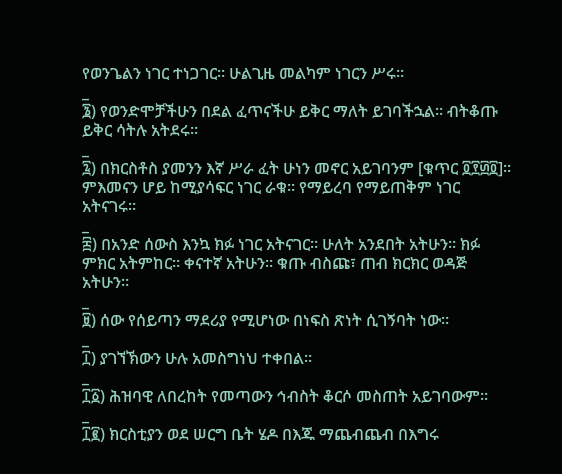የወንጌልን ነገር ተነጋገር። ሁልጊዜ መልካም ነገርን ሥሩ።
_
፮) የወንድሞቻችሁን በደል ፈጥናችሁ ይቅር ማለት ይገባችኋል። ብትቆጡ ይቅር ሳትሉ አትደሩ።
_
፯) በክርስቶስ ያመንን እኛ ሥራ ፈት ሁነን መኖር አይገባንም [ቁጥር ፬፻፴፬]። ምእመናን ሆይ ከሚያሳፍር ነገር ራቁ። የማይረባ የማይጠቅም ነገር አትናገሩ።
_
፰) በአንድ ሰውስ እንኳ ክፉ ነገር አትናገር። ሁለት አንደበት አትሁን። ክፉ ምክር አትምከር። ቀናተኛ አትሁን። ቁጡ ብስጩ፣ ጠብ ክርክር ወዳጅ አትሁን።
_
፱) ሰው የሰይጣን ማደሪያ የሚሆነው በነፍስ ጽነት ሲገኝባት ነው።
_
፲) ያገኘኽውን ሁሉ አመስግነህ ተቀበል።
_
፲፩) ሕዝባዊ ለበረከት የመጣውን ኅብስት ቆርሶ መስጠት አይገባውም።
_
፲፪) ክርስቲያን ወደ ሠርግ ቤት ሄዶ በእጁ ማጨብጨብ በእግሩ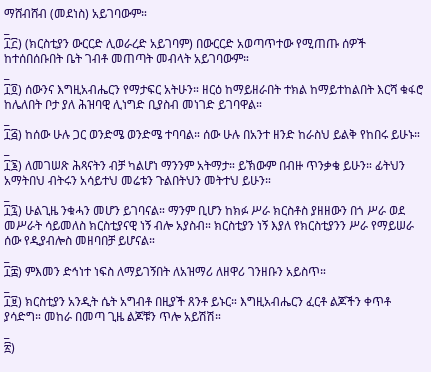ማሸብሸብ (መደነስ) አይገባውም።
_
፲፫) (ክርስቲያን ውርርድ ሊወራረድ አይገባም) በውርርድ አወጣጥተው የሚጠጡ ሰዎች ከተሰበሰቡበት ቤት ገብቶ መጠጣት መብላት አይገባውም።
_
፲፬) ሰውንና እግዚአብሔርን የማታፍር አትሁን። ዘርዕ ከማይዘራበት ተክል ከማይተከልበት እርሻ ቁፋሮ ከሌለበት ቦታ ያለ ሕዝባዊ ሊነግድ ቢያስብ መነገድ ይገባዋል።
_
፲፭) ከሰው ሁሉ ጋር ወንድሜ ወንድሜ ተባባል። ሰው ሁሉ በአንተ ዘንድ ከራስህ ይልቅ የከበሩ ይሁኑ።
_
፲፮) ለመገሠጽ ሕጻናትን ብቻ ካልሆነ ማንንም አትማታ። ይኽውም በብዙ ጥንቃቄ ይሁን። ፊትህን አማትበህ ብትሩን አሳይተህ መሬቱን ጉልበትህን መትተህ ይሁን።
_
፲፯) ሁልጊዜ ንቁሓን መሆን ይገባናል። ማንም ቢሆን ከክፉ ሥራ ክርስቶስ ያዘዘውን በጎ ሥራ ወደ መሥራት ሳይመለስ ክርስቲያናዊ ነኝ ብሎ አያስብ። ክርስቲያን ነኝ እያለ የክርስቲያንን ሥራ የማይሠራ ሰው የዲያብሎስ መዘባበቻ ይሆናል።
_
፲፰) ምእመን ድኅነተ ነፍስ ለማይገኝበት ለአዝማሪ ለዘዋሪ ገንዘቡን አይስጥ።
_
፲፱) ክርስቲያን አንዲት ሴት አግብቶ በዚያች ጸንቶ ይኑር። እግዚአብሔርን ፈርቶ ልጆችን ቀጥቶ ያሳድግ። መከራ በመጣ ጊዜ ልጆቹን ጥሎ አይሽሽ።
_
፳)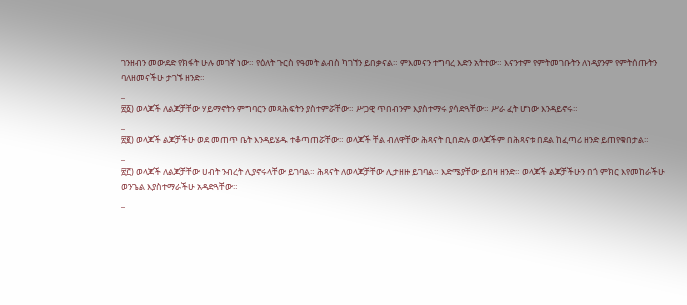ገንዘብን መውደድ የክፋት ሁሉ መገኛ ነው። የዕለት ጉርስ የዓመት ልብስ ካገኘን ይበቃናል። ምእመናን ተግባረ እድን አትተው። እናንተም የምትመገቡትን ለነዳያንም የምትሰጡትን ባለዘመናችሁ ታገኙ ዘንድ።
_
፳፩) ወላጆች ለልጆቻቸው ሃይማኖትን ምግባርን መጻሕፍትን ያስተምሯቸው። ሥጋዊ ጥበብንም እያስተማሩ ያሳድጓቸው። ሥራ ፈት ሆነው እንዳይኖሩ።
_
፳፪) ወላጆች ልጆቻችሁ ወደ መጠጥ ቤት እንዳይሄዱ ተቆጣጠሯቸው። ወላጆች ቸል ብለዋቸው ሕጻናት ቢበድሉ ወላጆችም በሕጻናቱ በደል ከፈጣሪ ዘንድ ይጠየቁበታል።
_
፳፫) ወላጆች ለልጆቻቸው ሀብት ንብረት ሊያኖሩላቸው ይገባል። ሕጻናት ለወላጆቻቸው ሊታዘዙ ይገባል። እድሜያቸው ይበዛ ዘንድ። ወላጆች ልጆቻችሁን በጎ ምክር እየመከራችሁ ወንጌል እያስተማራችሁ አዳድጓቸው።
_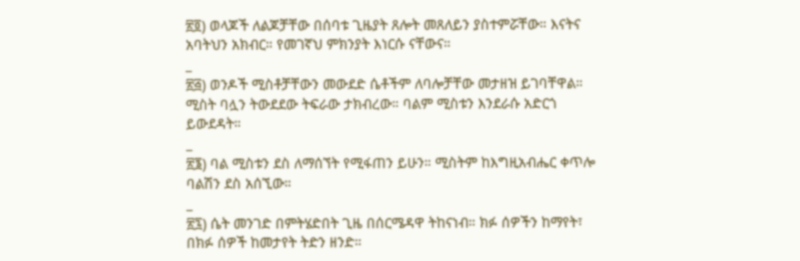፳፬) ወላጆች ለልጆቻቸው በሰባቱ ጊዜያት ጸሎት መጸለይን ያስተምሯቸው። እናትና አባትህን አክብር። የመገኛህ ምክንያት እነርሱ ናቸውና።
_
፳፭) ወንዶች ሚስቶቻቸውን መውደድ ሴቶችም ለባሎቻቸው መታዘዝ ይገባቸዋል። ሚስት ባሏን ትውደደው ትፍራው ታክብረው። ባልም ሚስቱን እንደራሱ አድርጎ ይውደዳት።
_
፳፮) ባል ሚስቱን ደስ ለማሰኘት የሚፋጠን ይሁን። ሚስትም ከእግዚአብሔር ቀጥሎ ባልሽን ደስ አሰኚው።
_
፳፯) ሴት መንገድ በምትሄድበት ጊዜ በሰርሜዳዋ ትከናነብ። ክፉ ሰዎችን ከማየት፣ በክፉ ሰዎች ከመታየት ትድን ዘንድ።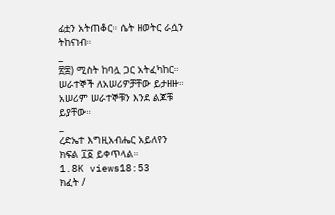ፊቷን አትጠቆር። ሴት ዘወትር ራሷን ትከናነብ።
_
፳፰) ሚስት ከባሏ ጋር አትፈካከር። ሠራተኞች ለአሠሪዎቻቸው ይታዘዙ። አሠሪም ሠራተኞቹን እንደ ልጆቹ ይያቸው።
_
ረድኤተ እግዚአብሔር አይለየን
ክፍል ፲፩ ይቀጥላል።
1.8K views18:53
ክፈት /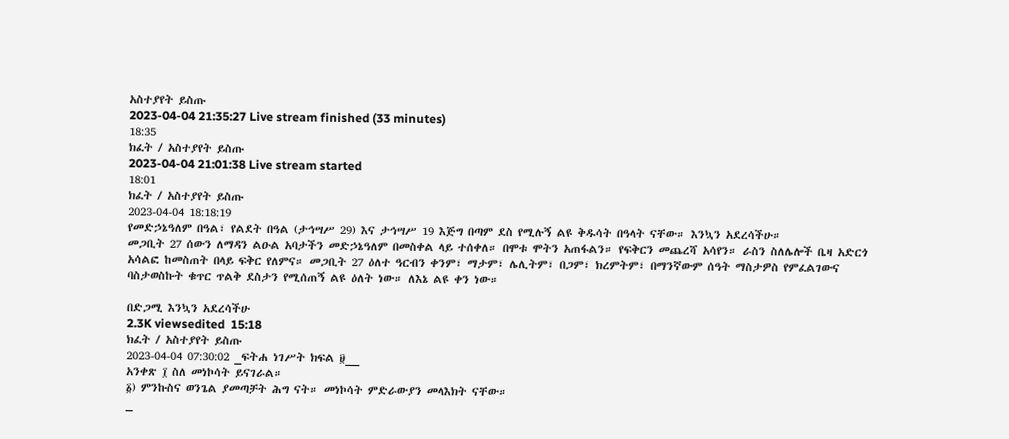አስተያየት ይስጡ
2023-04-04 21:35:27 Live stream finished (33 minutes)
18:35
ክፈት / አስተያየት ይስጡ
2023-04-04 21:01:38 Live stream started
18:01
ክፈት / አስተያየት ይስጡ
2023-04-04 18:18:19
የመድኃኔዓለም በዓል፣ የልደት በዓል (ታኅሣሥ 29) እና ታኅሣሥ 19 እጅግ በጣም ደስ የሚሉኝ ልዩ ቅዱሳት በዓላት ናቸው። እንኳን አደረሳችሁ።
መጋቢት 27 ሰውን ለማዳን ልዑል አባታችን መድኃኔዓለም በመስቀል ላይ ተሰቀለ። በሞቱ ሞትን አጠፋልን። የፍቅርን መጨረሻ አሳየን። ራስን ስለሌሎች ቤዛ አድርጎ አሳልፎ ከመስጠት በላይ ፍቅር የለምና። መጋቢት 27 ዕለተ ዓርብን ቀንም፣ ማታም፣ ሌሊትም፣ በጋም፣ ክረምትም፣ በማንኛውም ሰዓት ማስታዎስ የምፈልገውና ባስታወስኩት ቁጥር ጥልቅ ደስታን የሚሰጠኝ ልዩ ዕለት ነው። ለእኔ ልዩ ቀን ነው።

በድጋሚ እንኳን አደረሳችሁ
2.3K viewsedited  15:18
ክፈት / አስተያየት ይስጡ
2023-04-04 07:30:02 _ፍትሐ ነገሥት ክፍል ፱__
አንቀጽ ፲ ስለ መነኮሳት ይናገራል።
፩) ምንኩስና ወንጌል ያመጣቻት ሕግ ናት። መነኮሳት ምድራውያን መላእክት ናቸው።
_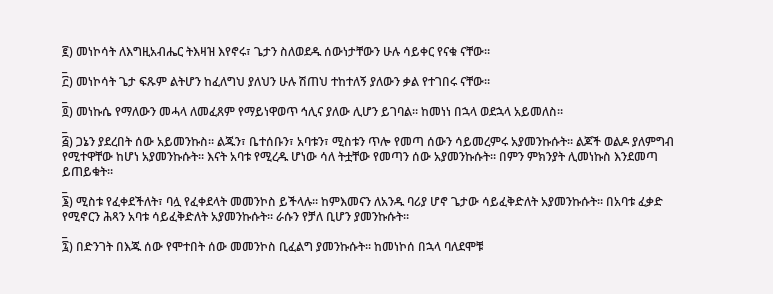፪) መነኮሳት ለእግዚአብሔር ትእዛዝ እየኖሩ፣ ጌታን ስለወደዱ ሰውነታቸውን ሁሉ ሳይቀር የናቁ ናቸው።
_
፫) መነኮሳት ጌታ ፍጹም ልትሆን ከፈለግህ ያለህን ሁሉ ሽጠህ ተከተለኝ ያለውን ቃል የተገበሩ ናቸው።
_
፬) መነኩሴ የማለውን መሓላ ለመፈጸም የማይነዋወጥ ኅሊና ያለው ሊሆን ይገባል። ከመነነ በኋላ ወደኋላ አይመለስ።
_
፭) ጋኔን ያደረበት ሰው አይመንኩስ። ልጁን፣ ቤተሰቡን፣ አባቱን፣ ሚስቱን ጥሎ የመጣ ሰውን ሳይመረምሩ አያመንኩሱት። ልጆች ወልዶ ያለምግብ የሚተዋቸው ከሆነ አያመንኩሱት። እናት አባቱ የሚረዱ ሆነው ሳለ ትቷቸው የመጣን ሰው አያመንኩሱት። በምን ምክንያት ሊመነኩስ እንደመጣ ይጠይቁት።
_
፮) ሚስቱ የፈቀደችለት፣ ባሏ የፈቀደላት መመንኮስ ይችላሉ። ከምእመናን ለአንዱ ባሪያ ሆኖ ጌታው ሳይፈቅድለት አያመንኩሱት። በአባቱ ፈቃድ የሚኖርን ሕጻን አባቱ ሳይፈቅድለት አያመንኩሱት። ራሱን የቻለ ቢሆን ያመንኩሱት።
_
፯) በድንገት በእጁ ሰው የሞተበት ሰው መመንኮስ ቢፈልግ ያመንኩሱት። ከመነኮሰ በኋላ ባለደሞቹ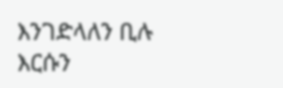እንገድላለን ቢሉ እርሱን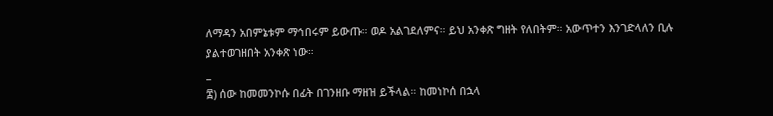ለማዳን አበምኔቱም ማኅበሩም ይውጡ። ወዶ አልገደለምና። ይህ አንቀጽ ግዘት የለበትም። አውጥተን እንገድላለን ቢሉ ያልተወገዘበት አንቀጽ ነው።
_
፰) ሰው ከመመንኮሱ በፊት በገንዘቡ ማዘዝ ይችላል። ከመነኮሰ በኋላ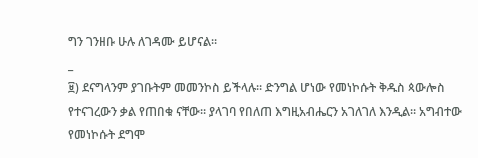ግን ገንዘቡ ሁሉ ለገዳሙ ይሆናል።
_
፱) ደናግላንም ያገቡትም መመንኮስ ይችላሉ። ድንግል ሆነው የመነኮሱት ቅዱስ ጳውሎስ የተናገረውን ቃል የጠበቁ ናቸው። ያላገባ የበለጠ እግዚአብሔርን አገለገለ እንዲል። አግብተው የመነኮሱት ደግሞ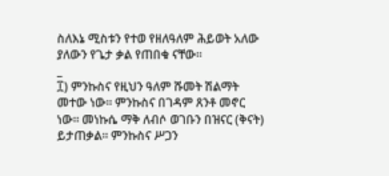ስለእኔ ሚስቱን የተወ የዘለዓለም ሕይወት አለው ያለውን የጌታ ቃል የጠበቁ ናቸው።
_
፲) ምንኩስና የዚህን ዓለም ሹመት ሽልማት መተው ነው። ምንኩስና በገዳም ጸንቶ መኖር ነው። መነኩሴ ማቅ ለብሶ ወገቡን በዝናር (ቅናት) ይታጠቃል። ምንኩስና ሥጋን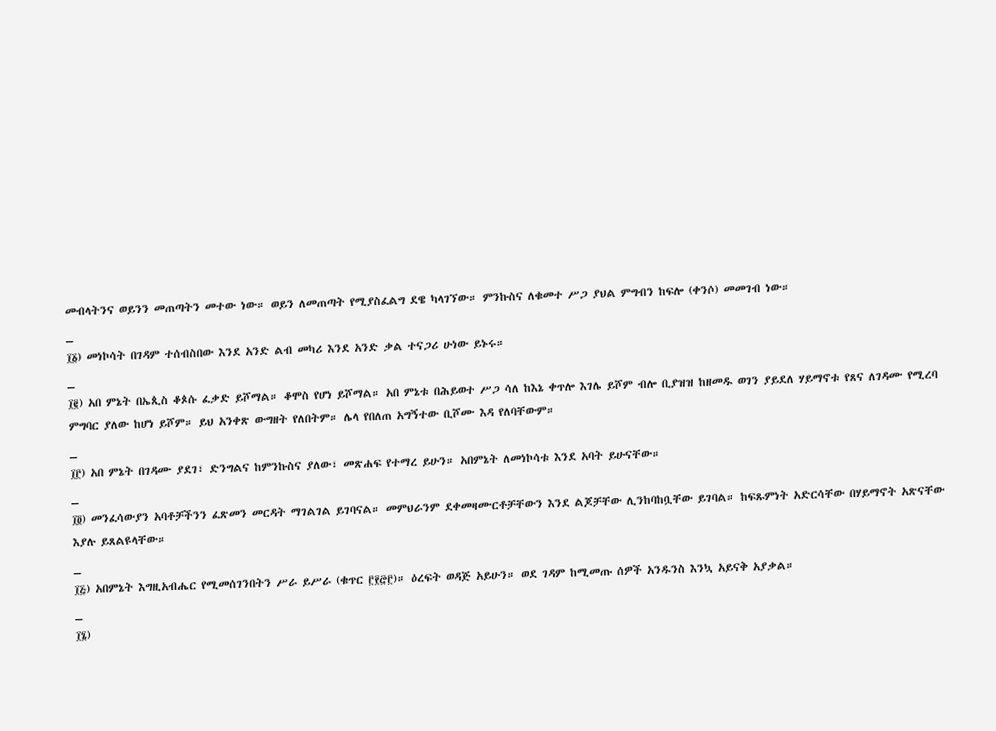መብላትንና ወይንን መጠጣትን መተው ነው። ወይን ለመጠጣት የሚያስፈልግ ደዌ ካላገኘው። ምንኩስና ለቁመተ ሥጋ ያህል ምግብን ከፍሎ (ቀንሶ) መመገብ ነው።
_
፲፩) መነኮሳት በገዳም ተሰብስበው እንደ አንድ ልብ መካሪ እንደ አንድ ቃል ተናጋሪ ሁነው ይኑሩ።
_
፲፪) አበ ምኔት በኤጲስ ቆጶሱ ፈቃድ ይሾማል። ቆሞስ የሆነ ይሾማል። አበ ምኔቱ በሕይወተ ሥጋ ሳለ ከእኔ ቀጥሎ እገሌ ይሾም ብሎ ቢያዝዝ ከዘመዱ ወገን ያይደለ ሃይማኖቱ የጸና ለገዳሙ የሚረባ ምግባር ያለው ከሆነ ይሾም። ይህ አንቀጽ ውግዘት የለበትም። ሌላ የበለጠ አግኝተው ቢሾሙ እዳ የለባቸውም።
_
፲፫) አበ ምኔት በገዳሙ ያደገ፣ ድንግልና ከምንኩስና ያለው፣ መጽሐፍ የተማረ ይሁን። አበምኔት ለመነኮሳቱ እንደ አባት ይሁናቸው።
_
፲፬) መንፈሳውያን አባቶቻችንን ፈጽመን መርዳት ማገልገል ይገባናል። መምህራንም ደቀመዛሙርቶቻቸውን እንደ ልጆቻቸው ሊንከባከቧቸው ይገባል። ከፍጹምነት አድርሳቸው በሃይማኖት አጽናቸው እያሉ ይጸልዩላቸው።
_
፲፭) አበምኔት እግዚአብሔር የሚመሰገንበትን ሥራ ይሥራ (ቁጥር ፫፻፸፫)። ዕረፍት ወዳጅ አይሁን። ወደ ገዳም ከሚመጡ ሰዎች አንዱንስ እንኳ አይናቅ አያቃል።
_
፲፮)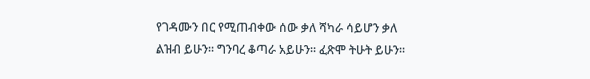የገዳሙን በር የሚጠብቀው ሰው ቃለ ሻካራ ሳይሆን ቃለ ልዝብ ይሁን። ግንባረ ቆጣራ አይሁን። ፈጽሞ ትሁት ይሁን።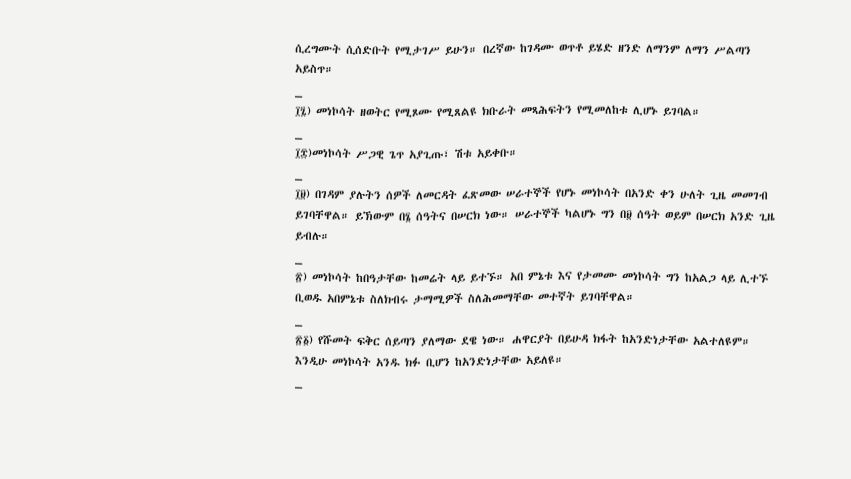ሲረግሙት ሲሰድቡት የሚታገሥ ይሁን። በረኛው ከገዳሙ ወጥቶ ይሄድ ዘንድ ለማንም ለማን ሥልጣን አይስጥ።
_
፲፯) መነኮሳት ዘወትር የሚጾሙ የሚጸልዩ ክቡራት መጻሕፍትን የሚመለከቱ ሊሆኑ ይገባል።
_
፲፰)መነኮሳት ሥጋዊ ጌጥ አያጊጡ፣ ሽቱ አይቀቡ።
_
፲፱) በገዳም ያሉትን ሰዎች ለመርዳት ፈጽመው ሠራተኞች የሆኑ መነኮሳት በአንድ ቀን ሁለት ጊዜ መመገብ ይገባቸዋል። ይኽውም በ፮ ሰዓትና በሠርክ ነው። ሠራተኞች ካልሆኑ ግን በ፱ ሰዓት ወይም በሠርክ አንድ ጊዜ ይብሉ።
_
፳) መነኮሳት ከበዓታቸው ከመሬት ላይ ይተኙ። አበ ምኔቱ እና የታመሙ መነኮሳት ግን ከአልጋ ላይ ሊተኙ ቢወዱ አበምኔቱ ስለክብሩ ታማሚዎች ስለሕመማቸው መተኛት ይገባቸዋል።
_
፳፩) የሹመት ፍቅር ሰይጣን ያለማው ደዌ ነው። ሐዋርያት በይሁዳ ክፋት ከአንድነታቸው አልተለዩም። እንዲሁ መነኮሳት አንዱ ክፉ ቢሆን ከአንድነታቸው አይለዩ።
_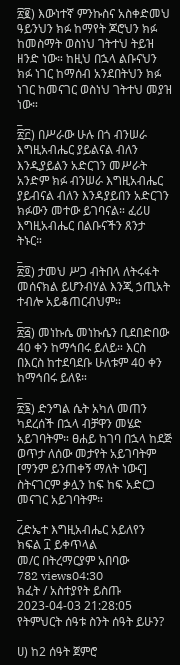፳፪) እውነተኛ ምንኩስና አስቀድመህ ዓይንህን ክፉ ከማየት ጆሮህን ክፉ ከመስማት ወስነህ ገትተህ ትይዝ ዘንድ ነው። ከዚህ በኋላ ልቡናህን ክፉ ነገር ከማሰብ አንደበትህን ክፉ ነገር ከመናገር ወስነህ ገትተህ መያዝ ነው።
_
፳፫) በሥራው ሁሉ በጎ ብንሠራ እግዚአብሔር ያይልናል ብለን እንዲያይልን አድርገን መሥራት አንድም ክፉ ብንሠራ እግዚአብሔር ያይብናል ብለን እንዳያይበን አድርገን ክፉውን መተው ይገባናል። ፈሪሀ እግዚአብሔር በልቡናችን ጸንታ ትኑር።
_
፳፬) ታመህ ሥጋ ብትበላ ለትሩፋት መሰናክል ይሆንብሃል እንጂ ኃጢአት ተብሎ አይቆጠርብህም።
_
፳፭) መነኩሴ መነኩሴን ቢደበድበው 40 ቀን ከማኅበሩ ይለይ። እርስ በእርስ ከተደባደቡ ሁለቱም 40 ቀን ከማኅበሩ ይለዩ።
_
፳፮) ድንግል ሴት አካለ መጠን ካደረሰች በኋላ ብቻዋን መሄድ አይገባትም። ፀሐይ ከገባ በኋላ ከደጅ ወጥታ ለሰው መታየት አይገባትም [ማንም ይንጠቀኝ ማለት ነውና] ስትናገርም ቃሏን ከፍ ከፍ አድርጋ መናገር አይገባትም።
_
ረድኤተ እግዚአብሔር አይለየን
ክፍል ፲ ይቀጥላል
መ/ር በትረማርያም አበባው
782 views04:30
ክፈት / አስተያየት ይስጡ
2023-04-03 21:28:05 የትምህርት ሰዓቱ ስንት ሰዓት ይሁን?

ሀ) ከ2 ሰዓት ጀምሮ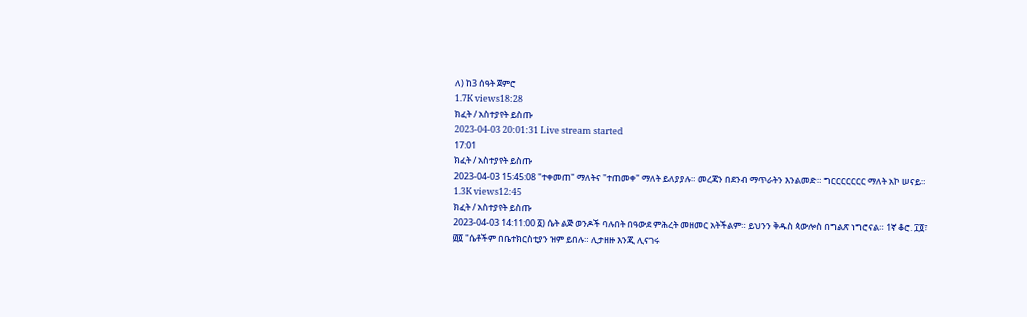ለ) ከ3 ሰዓት ጀምሮ
1.7K views18:28
ክፈት / አስተያየት ይስጡ
2023-04-03 20:01:31 Live stream started
17:01
ክፈት / አስተያየት ይስጡ
2023-04-03 15:45:08 "ተቀመጠ" ማለትና "ተጠመቀ" ማለት ይለያያሉ። መረጃን በደንብ ማጥራትን እንልመድ። ግርርርርርርር ማለት አኮ ሠናይ።
1.3K views12:45
ክፈት / አስተያየት ይስጡ
2023-04-03 14:11:00 ፩) ሴት ልጅ ወንዶች ባሉበት በዓውደ ምሕረት መዘመር አትችልም። ይህንን ቅዱስ ጳውሎስ በግልጽ ነግሮናል። 1ኛ ቆሮ. ፲፬፣ ፴፬ "ሴቶችም በቤተክርስቲያን ዝም ይበሉ። ሊታዘዙ እንጂ ሊናገሩ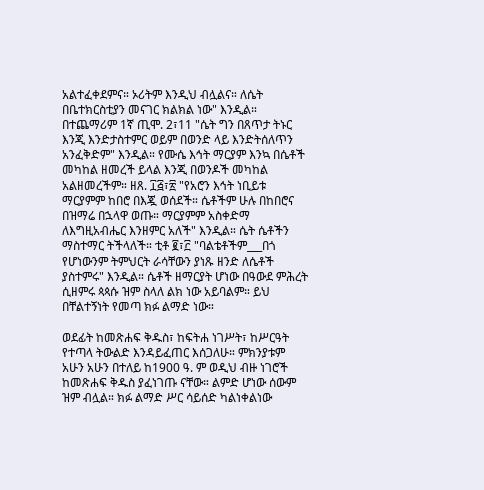አልተፈቀደምና። ኦሪትም እንዲህ ብሏልና። ለሴት በቤተክርስቲያን መናገር ክልክል ነው" እንዲል። በተጨማሪም 1ኛ ጢሞ. 2፣11 "ሴት ግን በጸጥታ ትኑር እንጂ እንድታስተምር ወይም በወንድ ላይ እንድትሰለጥን አንፈቅድም" እንዲል። የሙሴ እኅት ማርያም እንኳ በሴቶች መካከል ዘመረች ይላል እንጂ በወንዶች መካከል አልዘመረችም። ዘጸ. ፲፭፣፳ "የአሮን እኅት ነቢይቱ ማርያምም ከበሮ በእጇ ወሰደች። ሴቶችም ሁሉ በከበሮና በዝማሬ በኋላዋ ወጡ። ማርያምም አስቀድማ ለእግዚአብሔር እንዘምር አለች" እንዲል። ሴት ሴቶችን ማስተማር ትችላለች። ቲቶ ፪፣፫ "ባልቴቶችም___በጎ የሆነውንም ትምህርት ራሳቸውን ያነጹ ዘንድ ለሴቶች ያስተምሩ" እንዲል። ሴቶች ዘማርያት ሆነው በዓውደ ምሕረት ሲዘምሩ ጳጳሱ ዝም ስላለ ልክ ነው አይባልም። ይህ በቸልተኝነት የመጣ ክፉ ልማድ ነው።

ወደፊት ከመጽሐፍ ቅዱስ፣ ከፍትሐ ነገሥት፣ ከሥርዓት የተጣላ ትውልድ እንዳይፈጠር እሰጋለሁ። ምክንያቱም አሁን አሁን በተለይ ከ1900 ዓ. ም ወዲህ ብዙ ነገሮች ከመጽሐፍ ቅዱስ ያፈነገጡ ናቸው። ልምድ ሆነው ሰውም ዝም ብሏል። ክፉ ልማድ ሥር ሳይሰድ ካልነቀልነው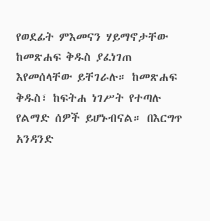የወደፊት ምእመናን ሃይማኖታቸው ከመጽሐፍ ቅዱስ ያፈነገጠ እየመሰላቸው ይቸገራሉ። ከመጽሐፍ ቅዱስ፣ ከፍትሐ ነገሥት የተጣሉ የልማድ ሰዎች ይሆኑብናል። በእርግጥ አንዳንድ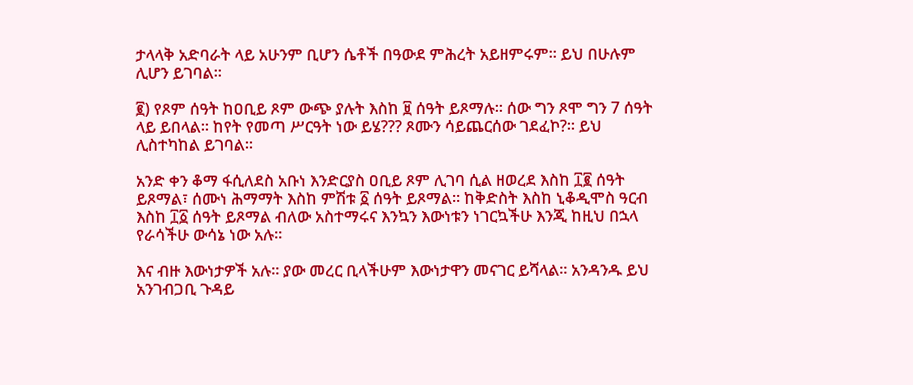ታላላቅ አድባራት ላይ አሁንም ቢሆን ሴቶች በዓውደ ምሕረት አይዘምሩም። ይህ በሁሉም ሊሆን ይገባል።

፪) የጾም ሰዓት ከዐቢይ ጾም ውጭ ያሉት እስከ ፱ ሰዓት ይጾማሉ። ሰው ግን ጾሞ ግን 7 ሰዓት ላይ ይበላል። ከየት የመጣ ሥርዓት ነው ይሄ??? ጾሙን ሳይጨርሰው ገደፈኮ?። ይህ ሊስተካከል ይገባል።

አንድ ቀን ቆማ ፋሲለደስ አቡነ እንድርያስ ዐቢይ ጾም ሊገባ ሲል ዘወረደ እስከ ፲፪ ሰዓት ይጾማል፣ ሰሙነ ሕማማት እስከ ምሽቱ ፩ ሰዓት ይጾማል። ከቅድስት እስከ ኒቆዲሞስ ዓርብ እስከ ፲፩ ሰዓት ይጾማል ብለው አስተማሩና እንኳን እውነቱን ነገርኳችሁ እንጂ ከዚህ በኋላ የራሳችሁ ውሳኔ ነው አሉ።

እና ብዙ እውነታዎች አሉ። ያው መረር ቢላችሁም እውነታዋን መናገር ይሻላል። አንዳንዱ ይህ አንገብጋቢ ጉዳይ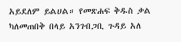አይደለም ይልሀል። የመጽሐፍ ቅዱስ ቃል ካለመጠበቅ በላይ አንገብጋቢ ጉዳይ አለ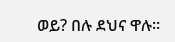ወይ? በሉ ደህና ዋሉ።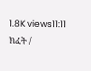1.8K views11:11
ክፈት /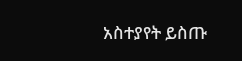አስተያየት ይስጡ